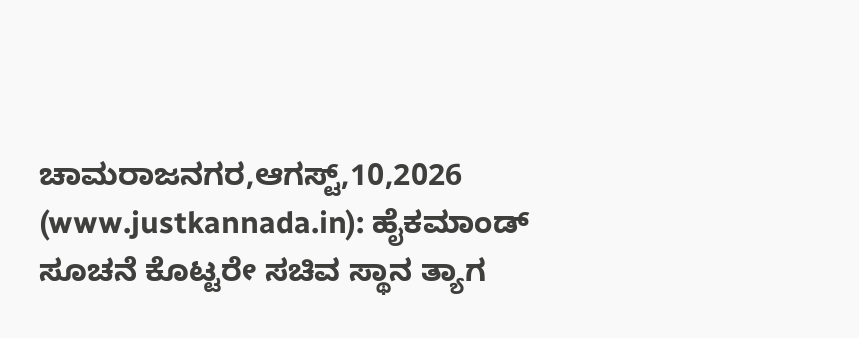ಚಾಮರಾಜನಗರ,ಆಗಸ್ಟ್,10,2026 (www.justkannada.in): ಹೈಕಮಾಂಡ್ ಸೂಚನೆ ಕೊಟ್ಟರೇ ಸಚಿವ ಸ್ಥಾನ ತ್ಯಾಗ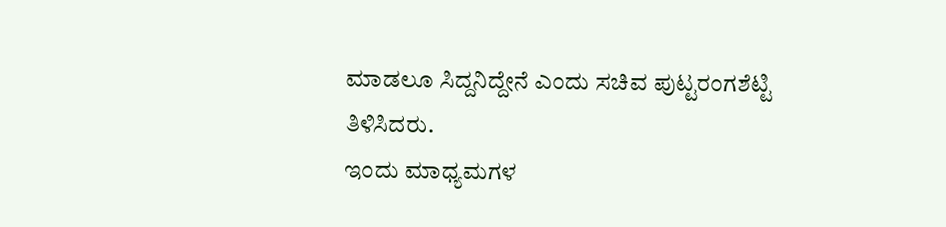ಮಾಡಲೂ ಸಿದ್ದನಿದ್ದೇನೆ ಎಂದು ಸಚಿವ ಪುಟ್ಟರಂಗಶೆಟ್ಟಿ ತಿಳಿಸಿದರು.
ಇಂದು ಮಾಧ್ಯಮಗಳ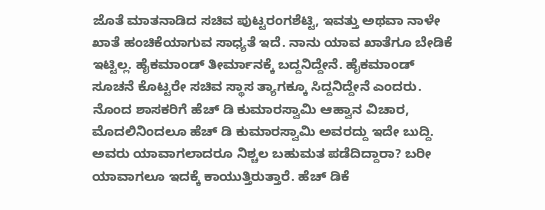ಜೊತೆ ಮಾತನಾಡಿದ ಸಚಿವ ಪುಟ್ಟರಂಗಶೆಟ್ಟಿ, ಇವತ್ತು ಅಥವಾ ನಾಳೇ ಖಾತೆ ಹಂಚಿಕೆಯಾಗುವ ಸಾಧ್ಯತೆ ಇದೆ. ನಾನು ಯಾವ ಖಾತೆಗೂ ಬೇಡಿಕೆ ಇಟ್ಟಿಲ್ಲ. ಹೈಕಮಾಂಡ್ ತೀರ್ಮಾನಕ್ಕೆ ಬದ್ದನಿದ್ದೇನೆ. ಹೈಕಮಾಂಡ್ ಸೂಚನೆ ಕೊಟ್ಟರೇ ಸಚಿವ ಸ್ಥಾಸ ತ್ಯಾಗಕ್ಕೂ ಸಿದ್ದನಿದ್ದೇನೆ ಎಂದರು.
ನೊಂದ ಶಾಸಕರಿಗೆ ಹೆಚ್ ಡಿ ಕುಮಾರಸ್ವಾಮಿ ಆಹ್ವಾನ ವಿಚಾರ, ಮೊದಲಿನಿಂದಲೂ ಹೆಚ್ ಡಿ ಕುಮಾರಸ್ವಾಮಿ ಅವರದ್ದು ಇದೇ ಬುದ್ದಿ. ಅವರು ಯಾವಾಗಲಾದರೂ ನಿಶ್ಚಲ ಬಹುಮತ ಪಡೆದಿದ್ದಾರಾ? ಬರೀ ಯಾವಾಗಲೂ ಇದಕ್ಕೆ ಕಾಯುತ್ತಿರುತ್ತಾರೆ. ಹೆಚ್ ಡಿಕೆ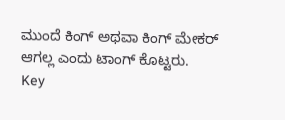ಮುಂದೆ ಕಿಂಗ್ ಅಥವಾ ಕಿಂಗ್ ಮೇಕರ್ ಆಗಲ್ಲ ಎಂದು ಟಾಂಗ್ ಕೊಟ್ಟರು.
Key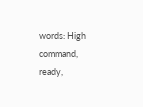words: High command, ready,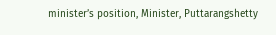minister’s position, Minister, Puttarangshetty